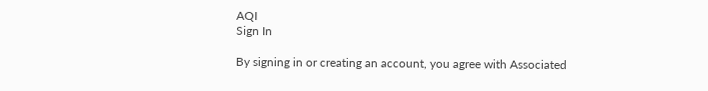AQI
Sign In

By signing in or creating an account, you agree with Associated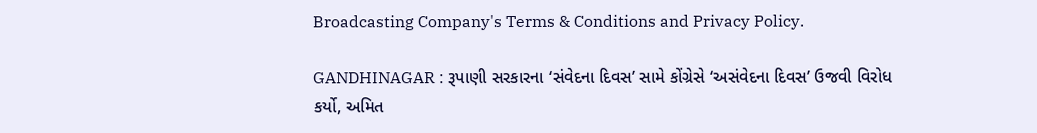Broadcasting Company's Terms & Conditions and Privacy Policy.

GANDHINAGAR : રૂપાણી સરકારના ‘સંવેદના દિવસ’ સામે કોંગ્રેસે ‘અસંવેદના દિવસ’ ઉજવી વિરોધ કર્યો, અમિત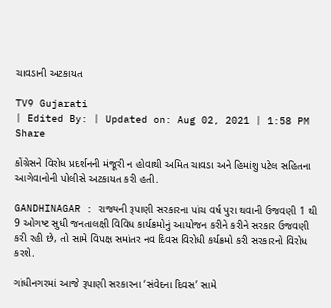ચાવડાની અટકાયત

TV9 Gujarati
| Edited By: | Updated on: Aug 02, 2021 | 1:58 PM
Share

કોંગ્રેસને વિરોધ પ્રદર્શનની મંજૂરી ન હોવાથી અમિત ચાવડા અને હિમાંશુ પટેલ સહિતના આગેવાનોની પોલીસે અટકાયત કરી હતી.

GANDHINAGAR : રાજ્યની રૂપાણી સરકારના પાંચ વર્ષ પુરા થવાની ઉજવણી 1 થી 9 ઓગષ્ટ સુધી જનતાલક્ષી વિવિધ કાર્યક્રમોનું આયોજન કરીને કરીને સરકાર ઉજવણી કરી રહી છે, તો સામે વિપક્ષ સમાંતર નવ દિવસ વિરોધી કર્યક્રમો કરી સરકારનો વિરોધ કરશે.

ગાંધીનગરમાં આજે રૂપાણી સરકારના ‘સંવેદના દિવસ’ સામે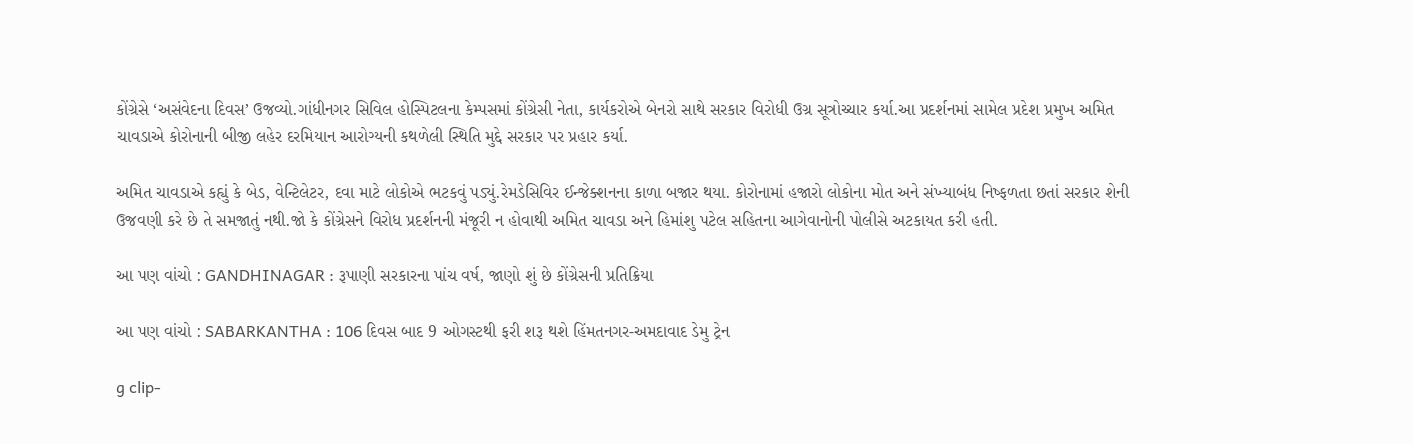કોંગ્રેસે ‘અસંવેદના દિવસ’ ઉજવ્યો.ગાંધીનગર સિવિલ હોસ્પિટલના કેમ્પસમાં કોંગ્રેસી નેતા, કાર્યકરોએ બેનરો સાથે સરકાર વિરોધી ઉગ્ર સૂત્રોચ્ચાર કર્યા.આ પ્રદર્શનમાં સામેલ પ્રદેશ પ્રમુખ અમિત ચાવડાએ કોરોનાની બીજી લહેર દરમિયાન આરોગ્યની કથળેલી સ્થિતિ મુદ્દે સરકાર પર પ્રહાર કર્યા.

અમિત ચાવડાએ કહ્યું કે બેડ, વેન્ટિલેટર, દવા માટે લોકોએ ભટકવું પડ્યું.રેમડેસિવિર ઈન્જેક્શનના કાળા બજાર થયા. કોરોનામાં હજારો લોકોના મોત અને સંખ્યાબંધ નિષ્ફળતા છતાં સરકાર શેની ઉજવણી કરે છે તે સમજાતું નથી.જો કે કોંગ્રેસને વિરોધ પ્રદર્શનની મંજૂરી ન હોવાથી અમિત ચાવડા અને હિમાંશુ પટેલ સહિતના આગેવાનોની પોલીસે અટકાયત કરી હતી.

આ પણ વાંચો : GANDHINAGAR : રૂપાણી સરકારના પાંચ વર્ષ, જાણો શું છે કોંગ્રેસની પ્રતિક્રિયા

આ પણ વાંચો : SABARKANTHA : 106 દિવસ બાદ 9 ઓગસ્ટથી ફરી શરૂ થશે હિંમતનગર-અમદાવાદ ડેમુ ટ્રેન

g clip-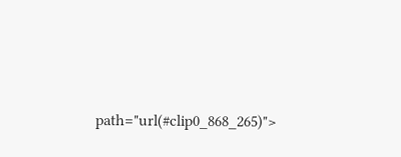path="url(#clip0_868_265)">